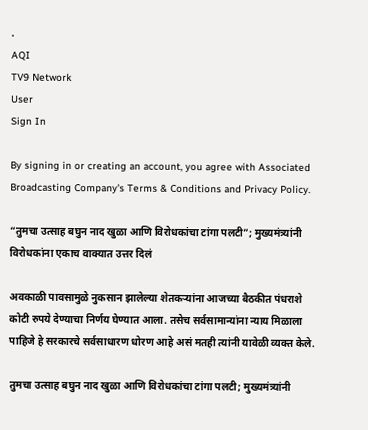.
AQI
TV9 Network
User
Sign In

By signing in or creating an account, you agree with Associated Broadcasting Company's Terms & Conditions and Privacy Policy.

“तुमचा उत्साह बघुन नाद खुळा आणि विरोधकांचा टांगा पलटी”; मुख्यमंत्र्यांनी विरोधकांना एकाच वाक्यात उत्तर दिलं

अवकाळी पावसामुळे नुकसान झालेल्या शेतकऱ्यांना आजच्या बैठकीत पंधराशे कोटी रुपये देण्याचा निर्णय घेण्यात आला. तसेच सर्वसामान्यांना न्याय मिळाला पाहिजे हे सरकारचे सर्वसाधारण धोरण आहे असं मतही त्यांनी यावेळी व्यक्त केले.

तुमचा उत्साह बघुन नाद खुळा आणि विरोधकांचा टांगा पलटी; मुख्यमंत्र्यांनी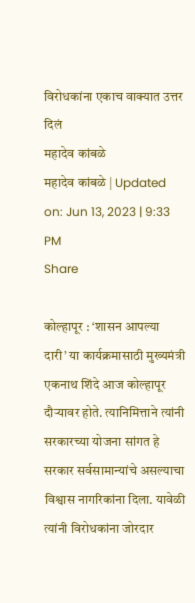विरोधकांना एकाच वाक्यात उत्तर दिलं
महादेव कांबळे
महादेव कांबळे | Updated on: Jun 13, 2023 | 9:33 PM
Share

कोल्हापूर : ‘शासन आपल्या दारी’ या कार्यक्रमासाठी मुख्यमंत्री एकनाथ शिंदे आज कोल्हापूर दौऱ्यावर होते. त्यानिमित्ताने त्यांनी सरकारच्या योजना सांगत हे सरकार सर्वसामान्यांचे असल्याचा विश्वास नागरिकांना दिला. यावेळी त्यांनी विरोधकांना जोरदार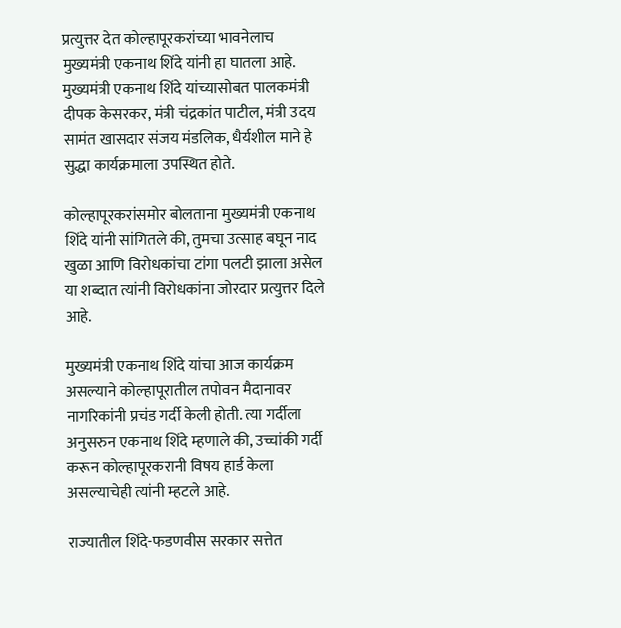प्रत्युत्तर देत कोल्हापूरकरांच्या भावनेलाच मुख्यमंत्री एकनाथ शिंदे यांनी हा घातला आहे. मुख्यमंत्री एकनाथ शिंदे यांच्यासोबत पालकमंत्री दीपक केसरकर, मंत्री चंद्रकांत पाटील, मंत्री उदय सामंत खासदार संजय मंडलिक, धैर्यशील माने हे सुद्धा कार्यक्रमाला उपस्थित होते.

कोल्हापूरकरांसमोर बोलताना मुख्यमंत्री एकनाथ शिंदे यांनी सांगितले की, तुमचा उत्साह बघून नाद खुळा आणि विरोधकांचा टांगा पलटी झाला असेल या शब्दात त्यांनी विरोधकांना जोरदार प्रत्युत्तर दिले आहे.

मुख्यमंत्री एकनाथ शिंदे यांचा आज कार्यक्रम असल्याने कोल्हापूरातील तपोवन मैदानावर नागरिकांनी प्रचंड गर्दी केली होती. त्या गर्दीला अनुसरुन एकनाथ शिंदे म्हणाले की, उच्चांकी गर्दी करून कोल्हापूरकरानी विषय हार्ड केला असल्याचेही त्यांनी म्हटले आहे.

राज्यातील शिंदे-फडणवीस सरकार सत्तेत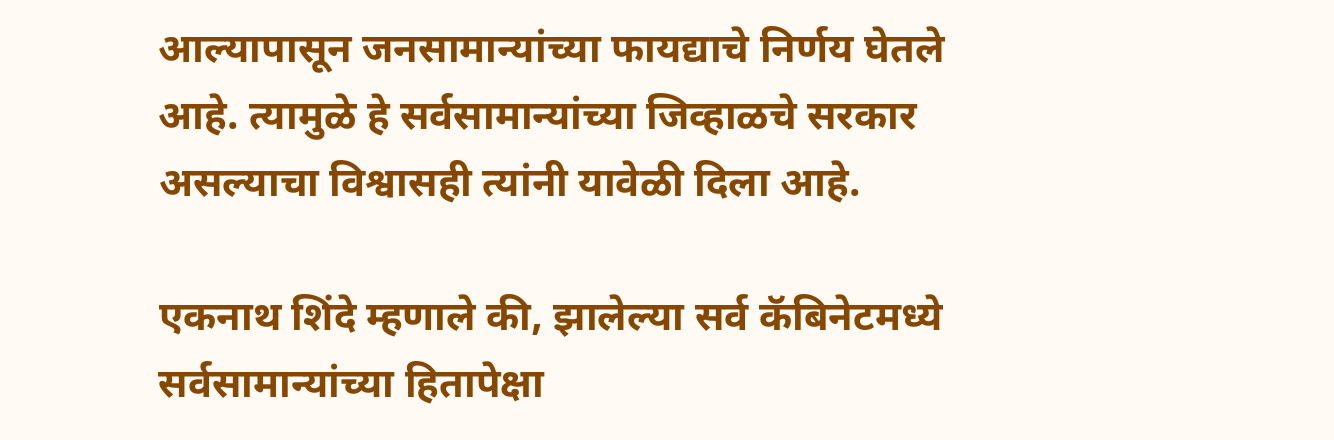आल्यापासून जनसामान्यांच्या फायद्याचे निर्णय घेतले आहे. त्यामुळे हे सर्वसामान्यांच्या जिव्हाळचे सरकार असल्याचा विश्वासही त्यांनी यावेळी दिला आहे.

एकनाथ शिंदे म्हणाले की, झालेल्या सर्व कॅबिनेटमध्ये सर्वसामान्यांच्या हितापेक्षा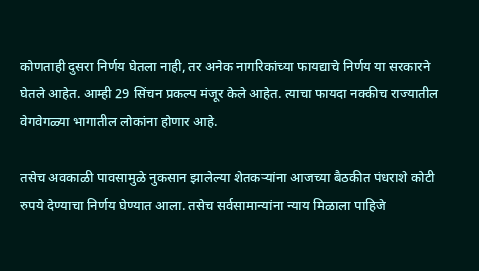कोणताही दुसरा निर्णय घेतला नाही, तर अनेक नागरिकांच्या फायद्याचे निर्णय या सरकारने घेतले आहेत. आम्ही 29 सिंचन प्रकल्प मंजूर केले आहेत. त्याचा फायदा नक्कीच राज्यातील वेगवेगळ्या भागातील लोकांना होणार आहे.

तसेच अवकाळी पावसामुळे नुकसान झालेल्या शेतकऱ्यांना आजच्या बैठकीत पंधराशे कोटी रुपये देण्याचा निर्णय घेण्यात आला. तसेच सर्वसामान्यांना न्याय मिळाला पाहिजे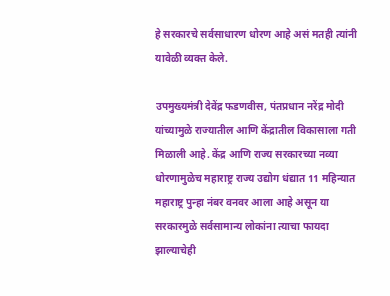हे सरकारचे सर्वसाधारण धोरण आहे असं मतही त्यांनी यावेळी व्यक्त केले.

उपमुख्यमंत्री देवेंद्र फडणवीस, पंतप्रधान नरेंद्र मोदी यांच्यामुळे राज्यातील आणि केंद्रातील विकासाला गती मिळाली आहे. केंद्र आणि राज्य सरकारच्या नव्या धोरणामुळेच महाराष्ट्र राज्य उद्योग धंद्यात 11 महिन्यात महाराष्ट्र पुन्हा नंबर वनवर आला आहे असून या सरकारमुळे सर्वसामान्य लोकांना त्याचा फायदा झाल्याचेही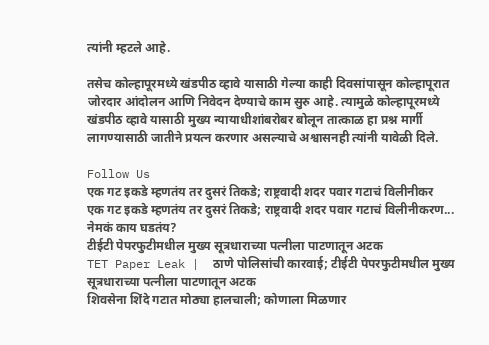त्यांनी म्हटले आहे.

तसेच कोल्हापूरमध्ये खंडपीठ व्हावे यासाठी गेल्या काही दिवसांपासून कोल्हापूरात जोरदार आंदोलन आणि निवेदन देण्याचे काम सुरु आहे. त्यामुळे कोल्हापूरमध्ये खंडपीठ व्हावे यासाठी मुख्य न्यायाधीशांबरोबर बोलून तात्काळ हा प्रश्न मार्गी लागण्यासाठी जातीने प्रयत्न करणार असल्याचे अश्वासनही त्यांनी यावेळी दिले.

Follow Us
एक गट इकडे म्हणतंय तर दुसरं तिकडे; राष्ट्रवादी शदर पवार गटाचं विलीनीकर
एक गट इकडे म्हणतंय तर दुसरं तिकडे; राष्ट्रवादी शदर पवार गटाचं विलीनीकरण... नेमकं काय घडतंय?
टीईटी पेपरफुटीमधील मुख्य सूत्रधाराच्या पत्नीला पाटणातून अटक
TET Paper Leak |  ठाणे पोलिसांची कारवाई; टीईटी पेपरफुटीमधील मुख्य सूत्रधाराच्या पत्नीला पाटणातून अटक
शिवसेना शिंदे गटात मोठ्या हालचाली; कोणाला मिळणार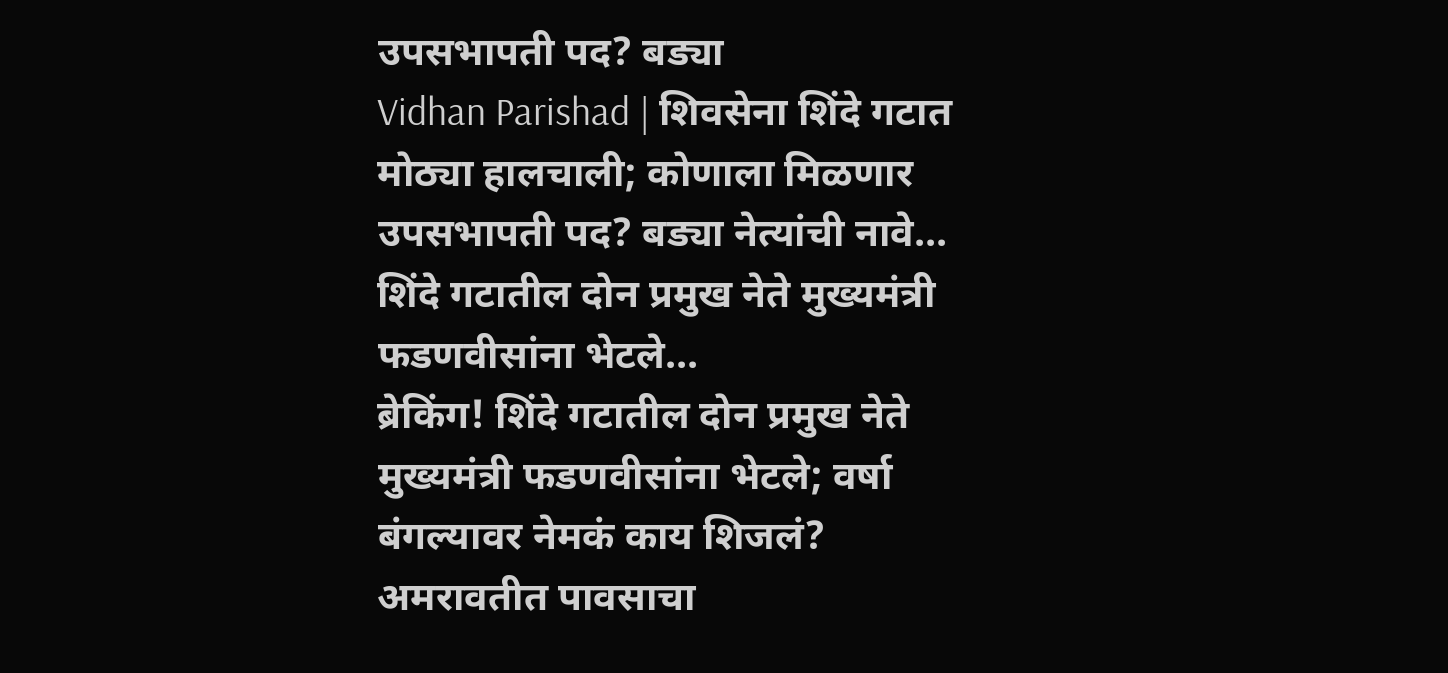उपसभापती पद? बड्या
Vidhan Parishad | शिवसेना शिंदे गटात मोठ्या हालचाली; कोणाला मिळणार उपसभापती पद? बड्या नेत्यांची नावे...
शिंदे गटातील दोन प्रमुख नेते मुख्यमंत्री फडणवीसांना भेटले...
ब्रेकिंग! शिंदे गटातील दोन प्रमुख नेते मुख्यमंत्री फडणवीसांना भेटले; वर्षा बंगल्यावर नेमकं काय शिजलं?
अमरावतीत पावसाचा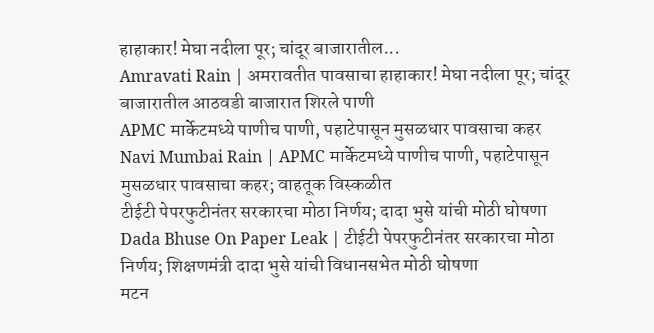हाहाकार! मेघा नदीला पूर; चांदूर बाजारातील...
Amravati Rain | अमरावतीत पावसाचा हाहाकार! मेघा नदीला पूर; चांदूर बाजारातील आठवडी बाजारात शिरले पाणी
APMC मार्केटमध्ये पाणीच पाणी, पहाटेपासून मुसळधार पावसाचा कहर
Navi Mumbai Rain | APMC मार्केटमध्ये पाणीच पाणी, पहाटेपासून मुसळधार पावसाचा कहर; वाहतूक विस्कळीत
टीईटी पेपरफुटीनंतर सरकारचा मोठा निर्णय; दादा भुसे यांची मोठी घोषणा
Dada Bhuse On Paper Leak | टीईटी पेपरफुटीनंतर सरकारचा मोठा निर्णय; शिक्षणमंत्री दादा भुसे यांची विधानसभेत मोठी घोषणा
मटन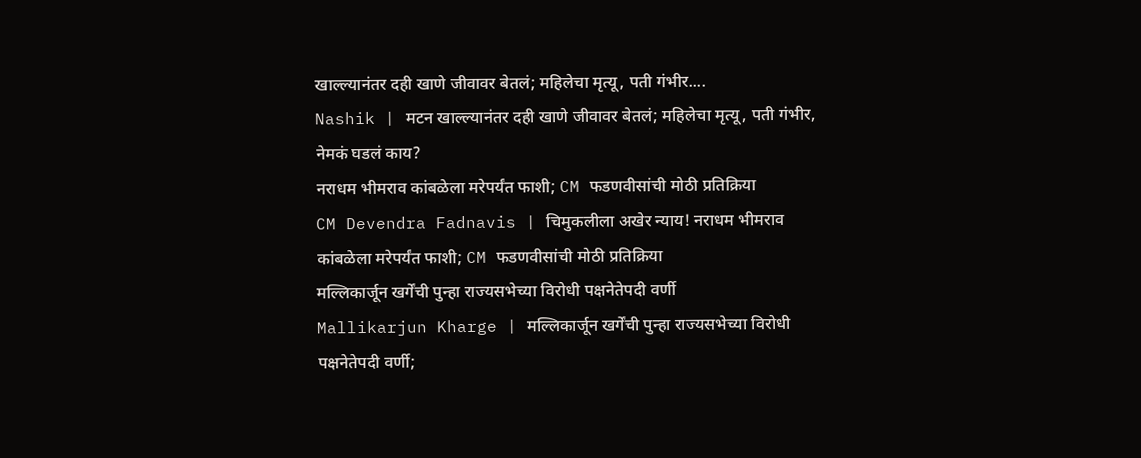खाल्ल्यानंतर दही खाणे जीवावर बेतलं; महिलेचा मृत्यू, पती गंभीर....
Nashik | मटन खाल्ल्यानंतर दही खाणे जीवावर बेतलं; महिलेचा मृत्यू, पती गंभीर, नेमकं घडलं काय?
नराधम भीमराव कांबळेला मरेपर्यंत फाशी; CM फडणवीसांची मोठी प्रतिक्रिया
CM Devendra Fadnavis | चिमुकलीला अखेर न्याय! नराधम भीमराव कांबळेला मरेपर्यंत फाशी; CM फडणवीसांची मोठी प्रतिक्रिया
मल्लिकार्जून खर्गेंची पुन्हा राज्यसभेच्या विरोधी पक्षनेतेपदी वर्णी
Mallikarjun Kharge | मल्लिकार्जून खर्गेंची पुन्हा राज्यसभेच्या विरोधी पक्षनेतेपदी वर्णी;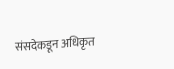संसदेकडून अधिकृत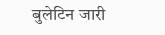बुलेटिन जारी